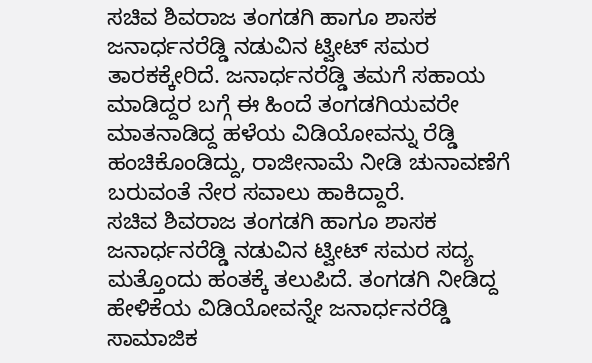ಸಚಿವ ಶಿವರಾಜ ತಂಗಡಗಿ ಹಾಗೂ ಶಾಸಕ ಜನಾರ್ಧನರೆಡ್ಡಿ ನಡುವಿನ ಟ್ವೀಟ್ ಸಮರ ತಾರಕಕ್ಕೇರಿದೆ. ಜನಾರ್ಧನರೆಡ್ಡಿ ತಮಗೆ ಸಹಾಯ ಮಾಡಿದ್ದರ ಬಗ್ಗೆ ಈ ಹಿಂದೆ ತಂಗಡಗಿಯವರೇ ಮಾತನಾಡಿದ್ದ ಹಳೆಯ ವಿಡಿಯೋವನ್ನು ರೆಡ್ಡಿ ಹಂಚಿಕೊಂಡಿದ್ದು, ರಾಜೀನಾಮೆ ನೀಡಿ ಚುನಾವಣೆಗೆ ಬರುವಂತೆ ನೇರ ಸವಾಲು ಹಾಕಿದ್ದಾರೆ.
ಸಚಿವ ಶಿವರಾಜ ತಂಗಡಗಿ ಹಾಗೂ ಶಾಸಕ ಜನಾರ್ಧನರೆಡ್ಡಿ ನಡುವಿನ ಟ್ವೀಟ್ ಸಮರ ಸದ್ಯ ಮತ್ತೊಂದು ಹಂತಕ್ಕೆ ತಲುಪಿದೆ. ತಂಗಡಗಿ ನೀಡಿದ್ದ ಹೇಳಿಕೆಯ ವಿಡಿಯೋವನ್ನೇ ಜನಾರ್ಧನರೆಡ್ಡಿ ಸಾಮಾಜಿಕ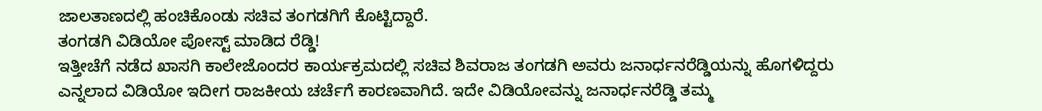ಜಾಲತಾಣದಲ್ಲಿ ಹಂಚಿಕೊಂಡು ಸಚಿವ ತಂಗಡಗಿಗೆ ಕೊಟ್ಟಿದ್ದಾರೆ.
ತಂಗಡಗಿ ವಿಡಿಯೋ ಪೋಸ್ಟ್ ಮಾಡಿದ ರೆಡ್ಡಿ!
ಇತ್ತೀಚೆಗೆ ನಡೆದ ಖಾಸಗಿ ಕಾಲೇಜೊಂದರ ಕಾರ್ಯಕ್ರಮದಲ್ಲಿ ಸಚಿವ ಶಿವರಾಜ ತಂಗಡಗಿ ಅವರು ಜನಾರ್ಧನರೆಡ್ಡಿಯನ್ನು ಹೊಗಳಿದ್ದರು ಎನ್ನಲಾದ ವಿಡಿಯೋ ಇದೀಗ ರಾಜಕೀಯ ಚರ್ಚೆಗೆ ಕಾರಣವಾಗಿದೆ. ಇದೇ ವಿಡಿಯೋವನ್ನು ಜನಾರ್ಧನರೆಡ್ಡಿ ತಮ್ಮ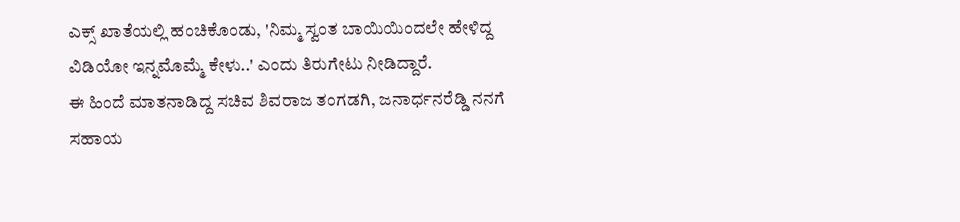ಎಕ್ಸ್ ಖಾತೆಯಲ್ಲಿ ಹಂಚಿಕೊಂಡು, 'ನಿಮ್ಮ ಸ್ವಂತ ಬಾಯಿಯಿಂದಲೇ ಹೇಳಿದ್ದ ವಿಡಿಯೋ ಇನ್ನಮೊಮ್ಮೆ ಕೇಳು..' ಎಂದು ತಿರುಗೇಟು ನೀಡಿದ್ದಾರೆ.
ಈ ಹಿಂದೆ ಮಾತನಾಡಿದ್ದ ಸಚಿವ ಶಿವರಾಜ ತಂಗಡಗಿ, ಜನಾರ್ಧನರೆಡ್ಡಿ ನನಗೆ ಸಹಾಯ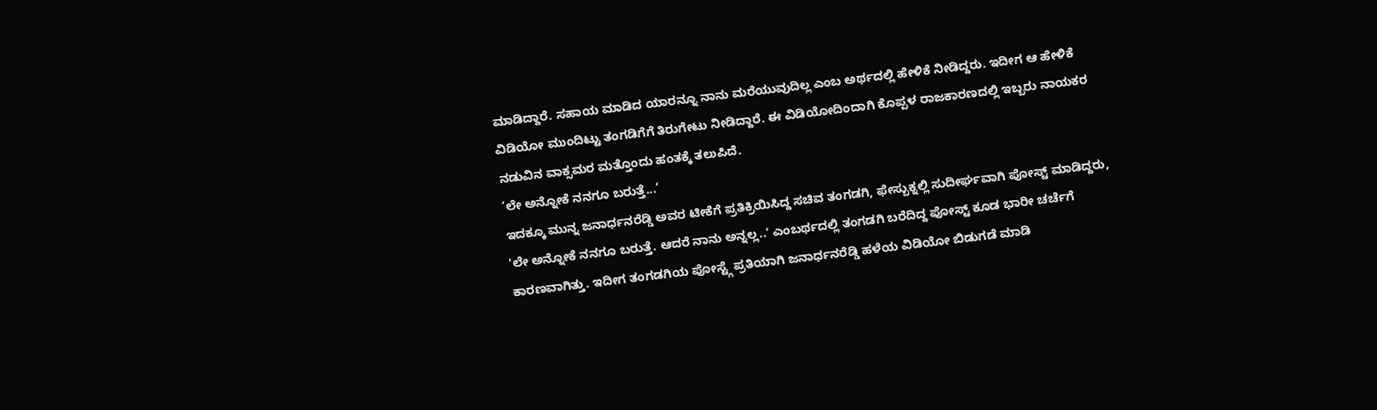ಮಾಡಿದ್ದಾರೆ. ಸಹಾಯ ಮಾಡಿದ ಯಾರನ್ನೂ ನಾನು ಮರೆಯುವುದಿಲ್ಲ ಎಂಬ ಅರ್ಥದಲ್ಲಿ ಹೇಳಿಕೆ ನೀಡಿದ್ದರು. ಇದೀಗ ಆ ಹೇಳಿಕೆ ವಿಡಿಯೋ ಮುಂದಿಟ್ಟು ತಂಗಡಿಗೆಗೆ ತಿರುಗೇಟು ನೀಡಿದ್ದಾರೆ. ಈ ವಿಡಿಯೋದಿಂದಾಗಿ ಕೊಪ್ಪಳ ರಾಜಕಾರಣದಲ್ಲಿ ಇಬ್ಬರು ನಾಯಕರ ನಡುವಿನ ವಾಕ್ಸಮರ ಮತ್ತೊಂದು ಹಂತಕ್ಕೆ ತಲುಪಿದೆ.
‘ಲೇ ಅನ್ನೋಕೆ ನನಗೂ ಬರುತ್ತೆ...’
ಇದಕ್ಕೂ ಮುನ್ನ ಜನಾರ್ಧನರೆಡ್ಡಿ ಅವರ ಟೀಕೆಗೆ ಪ್ರತಿಕ್ರಿಯಿಸಿದ್ದ ಸಚಿವ ತಂಗಡಗಿ, ಫೇಸ್ಬುಕ್ನಲ್ಲಿ ಸುದೀರ್ಘವಾಗಿ ಪೋಸ್ಟ್ ಮಾಡಿದ್ದರು, 'ಲೇ ಅನ್ನೋಕೆ ನನಗೂ ಬರುತ್ತೆ. ಆದರೆ ನಾನು ಅನ್ನಲ್ಲ..' ಎಂಬರ್ಥದಲ್ಲಿ ತಂಗಡಗಿ ಬರೆದಿದ್ದ ಪೋಸ್ಟ್ ಕೂಡ ಭಾರೀ ಚರ್ಚೆಗೆ ಕಾರಣವಾಗಿತ್ತು. ಇದೀಗ ತಂಗಡಗಿಯ ಪೋಸ್ಟ್ಗೆ ಪ್ರತಿಯಾಗಿ ಜನಾರ್ಧನರೆಡ್ಡಿ ಹಳೆಯ ವಿಡಿಯೋ ಬಿಡುಗಡೆ ಮಾಡಿ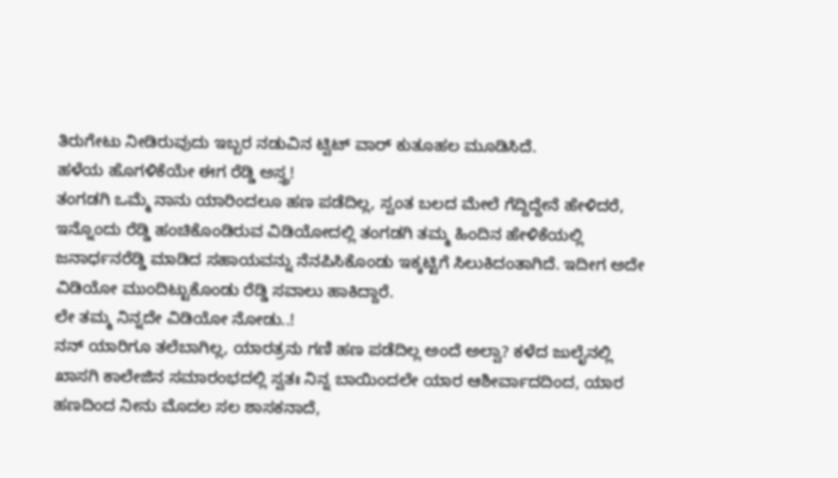ತಿರುಗೇಟು ನೀಡಿರುವುದು ಇಬ್ಬರ ನಡುವಿನ ಟ್ವಿಟ್ ವಾರ್ ಕುತೂಹಲ ಮೂಡಿಸಿದೆ.
ಹಳೆಯ ಹೊಗಳಿಕೆಯೇ ಈಗ ರೆಡ್ಡಿ ಅಸ್ತ್ರ!
ತಂಗಡಗಿ ಒಮ್ಮೆ ನಾನು ಯಾರಿಂದಲೂ ಹಣ ಪಡೆದಿಲ್ಲ, ಸ್ವಂತ ಬಲದ ಮೇಲೆ ಗೆದ್ದಿದ್ದೇನೆ ಹೇಳಿದರೆ, ಇನ್ನೊಂದು ರೆಡ್ಡಿ ಹಂಚಿಕೊಂಡಿರುವ ವಿಡಿಯೋದಲ್ಲಿ ತಂಗಡಗಿ ತಮ್ಮ ಹಿಂದಿನ ಹೇಳಿಕೆಯಲ್ಲಿ ಜನಾರ್ಧನರೆಡ್ಡಿ ಮಾಡಿದ ಸಹಾಯವನ್ನು ನೆನಪಿಸಿಕೊಂಡು ಇಕ್ಕಟ್ಟಿಗೆ ಸಿಲುಕಿದಂತಾಗಿದೆ. ಇದೀಗ ಅದೇ ವಿಡಿಯೋ ಮುಂದಿಟ್ಟುಕೊಂಡು ರೆಡ್ಡಿ ಸವಾಲು ಹಾಕಿದ್ದಾರೆ.
ಲೇ ತಮ್ಮ ನಿನ್ನದೇ ವಿಡಿಯೋ ನೋಡು..!
ನನ್ ಯಾರಿಗೂ ತಲೆಬಾಗಿಲ್ಲ, ಯಾರತ್ರನು ಗಣಿ ಹಣ ಪಡೆದಿಲ್ಲ ಅಂದೆ ಅಲ್ವಾ? ಕಳೆದ ಜುಲೈನಲ್ಲಿ ಖಾಸಗಿ ಕಾಲೇಜಿನ ಸಮಾರಂಭದಲ್ಲಿ ಸ್ವತಃ ನಿನ್ನ ಬಾಯಿಂದಲೇ ಯಾರ ಆಶೀರ್ವಾದದಿಂದ, ಯಾರ ಹಣದಿಂದ ನೀನು ಮೊದಲ ಸಲ ಶಾಸಕನಾದೆ,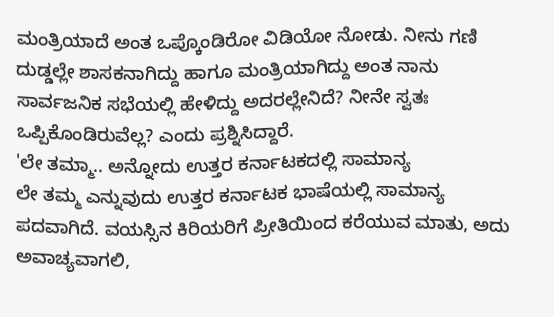ಮಂತ್ರಿಯಾದೆ ಅಂತ ಒಪ್ಕೊಂಡಿರೋ ವಿಡಿಯೋ ನೋಡು. ನೀನು ಗಣಿ ದುಡ್ಡಲ್ಲೇ ಶಾಸಕನಾಗಿದ್ದು ಹಾಗೂ ಮಂತ್ರಿಯಾಗಿದ್ದು ಅಂತ ನಾನು ಸಾರ್ವಜನಿಕ ಸಭೆಯಲ್ಲಿ ಹೇಳಿದ್ದು ಅದರಲ್ಲೇನಿದೆ? ನೀನೇ ಸ್ವತಃ ಒಪ್ಪಿಕೊಂಡಿರುವೆಲ್ಲ? ಎಂದು ಪ್ರಶ್ನಿಸಿದ್ದಾರೆ.
'ಲೇ ತಮ್ಮಾ.. ಅನ್ನೋದು ಉತ್ತರ ಕರ್ನಾಟಕದಲ್ಲಿ ಸಾಮಾನ್ಯ
ಲೇ ತಮ್ಮ ಎನ್ನುವುದು ಉತ್ತರ ಕರ್ನಾಟಕ ಭಾಷೆಯಲ್ಲಿ ಸಾಮಾನ್ಯ ಪದವಾಗಿದೆ. ವಯಸ್ಸಿನ ಕಿರಿಯರಿಗೆ ಪ್ರೀತಿಯಿಂದ ಕರೆಯುವ ಮಾತು, ಅದು ಅವಾಚ್ಯವಾಗಲಿ,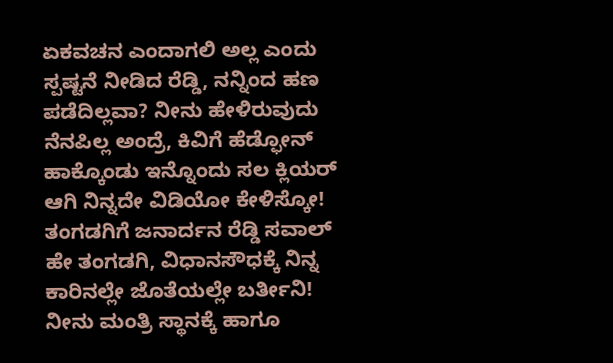ಏಕವಚನ ಎಂದಾಗಲಿ ಅಲ್ಲ ಎಂದು ಸ್ಪಷ್ಟನೆ ನೀಡಿದ ರೆಡ್ಡಿ, ನನ್ನಿಂದ ಹಣ ಪಡೆದಿಲ್ಲವಾ? ನೀನು ಹೇಳಿರುವುದು ನೆನಪಿಲ್ಲ ಅಂದ್ರೆ, ಕಿವಿಗೆ ಹೆಡ್ಫೋನ್ ಹಾಕ್ಕೊಂಡು ಇನ್ನೊಂದು ಸಲ ಕ್ಲಿಯರ್ ಆಗಿ ನಿನ್ನದೇ ವಿಡಿಯೋ ಕೇಳಿಸ್ಕೋ!
ತಂಗಡಗಿಗೆ ಜನಾರ್ದನ ರೆಡ್ಡಿ ಸವಾಲ್
ಹೇ ತಂಗಡಗಿ, ವಿಧಾನಸೌಧಕ್ಕೆ ನಿನ್ನ ಕಾರಿನಲ್ಲೇ ಜೊತೆಯಲ್ಲೇ ಬರ್ತೀನಿ! ನೀನು ಮಂತ್ರಿ ಸ್ಥಾನಕ್ಕೆ ಹಾಗೂ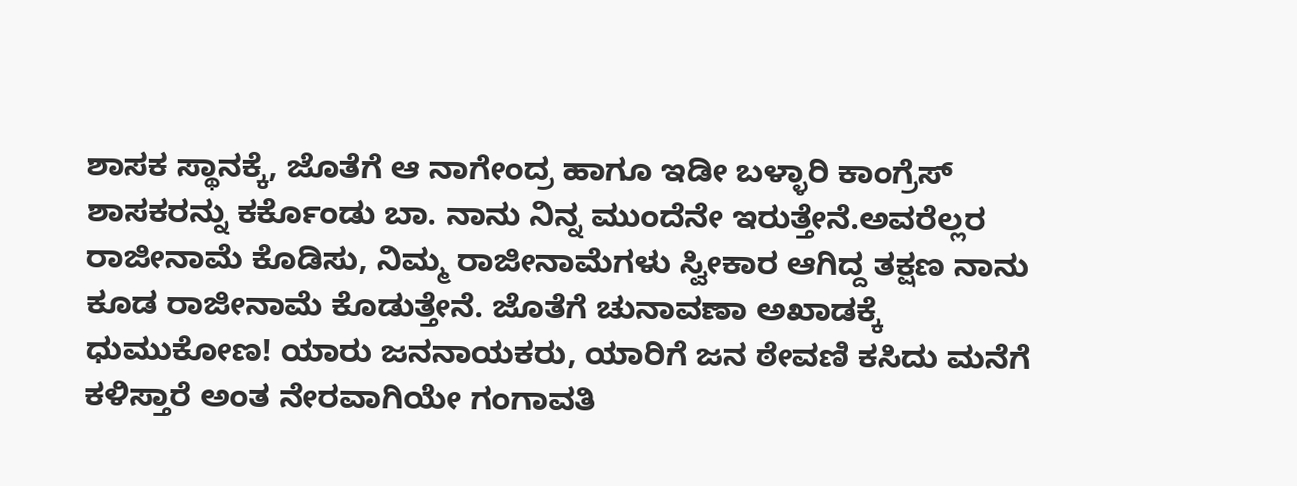ಶಾಸಕ ಸ್ಥಾನಕ್ಕೆ, ಜೊತೆಗೆ ಆ ನಾಗೇಂದ್ರ ಹಾಗೂ ಇಡೀ ಬಳ್ಳಾರಿ ಕಾಂಗ್ರೆಸ್ ಶಾಸಕರನ್ನು ಕರ್ಕೊಂಡು ಬಾ. ನಾನು ನಿನ್ನ ಮುಂದೆನೇ ಇರುತ್ತೇನೆ.ಅವರೆಲ್ಲರ ರಾಜೀನಾಮೆ ಕೊಡಿಸು, ನಿಮ್ಮ ರಾಜೀನಾಮೆಗಳು ಸ್ವೀಕಾರ ಆಗಿದ್ದ ತಕ್ಷಣ ನಾನು ಕೂಡ ರಾಜೀನಾಮೆ ಕೊಡುತ್ತೇನೆ. ಜೊತೆಗೆ ಚುನಾವಣಾ ಅಖಾಡಕ್ಕೆ ಧುಮುಕೋಣ! ಯಾರು ಜನನಾಯಕರು, ಯಾರಿಗೆ ಜನ ಠೇವಣಿ ಕಸಿದು ಮನೆಗೆ ಕಳಿಸ್ತಾರೆ ಅಂತ ನೇರವಾಗಿಯೇ ಗಂಗಾವತಿ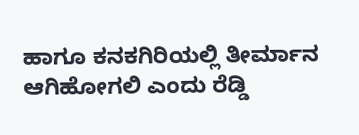ಹಾಗೂ ಕನಕಗಿರಿಯಲ್ಲಿ ತೀರ್ಮಾನ ಆಗಿಹೋಗಲಿ ಎಂದು ರೆಡ್ಡಿ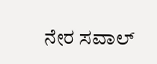ನೇರ ಸವಾಲ್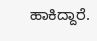ಹಾಕಿದ್ದಾರೆ.